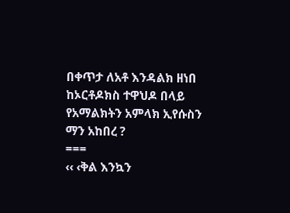በቀጥታ ለአቶ እንዳልክ ዘነበ
ከኦርቶዶክስ ተዋህዶ በላይ የአማልክትን አምላክ ኢየሱስን ማን አከበረ ?
===
‹‹ ‹ቅል እንኳን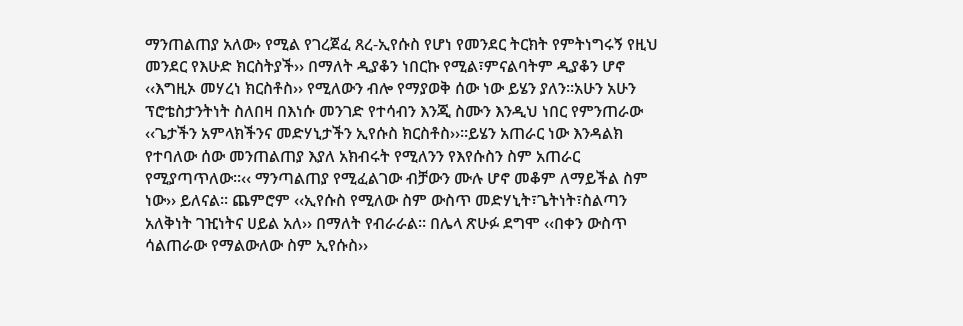ማንጠልጠያ አለው› የሚል የገረጀፈ ጸረ-ኢየሱስ የሆነ የመንደር ትርክት የምትነግሩኝ የዚህ መንደር የእሁድ ክርስትያች›› በማለት ዲያቆን ነበርኩ የሚል፣ምናልባትም ዲያቆን ሆኖ ‹‹እግዚኦ መሃረነ ክርስቶስ›› የሚለውን ብሎ የማያወቅ ሰው ነው ይሄን ያለን፡፡አሁን አሁን ፕሮቴስታንትነት ስለበዛ በእነሱ መንገድ የተሳብን እንጂ ስሙን እንዲህ ነበር የምንጠራው ‹‹ጌታችን አምላክችንና መድሃኒታችን ኢየሱስ ክርስቶስ››፡፡ይሄን አጠራር ነው እንዳልክ የተባለው ሰው መንጠልጠያ እያለ አክብሩት የሚለንን የእየሱስን ስም አጠራር የሚያጣጥለው፡፡‹‹ ማንጣልጠያ የሚፈልገው ብቻውን ሙሉ ሆኖ መቆም ለማይችል ስም ነው›› ይለናል፡፡ ጨምሮም ‹‹ኢየሱስ የሚለው ስም ውስጥ መድሃኒት፣ጌትነት፣ስልጣን አለቅነት ገዢነትና ሀይል አለ›› በማለት የብራራል፡፡ በሌላ ጽሁፉ ደግሞ ‹‹በቀን ውስጥ ሳልጠራው የማልውለው ስም ኢየሱስ››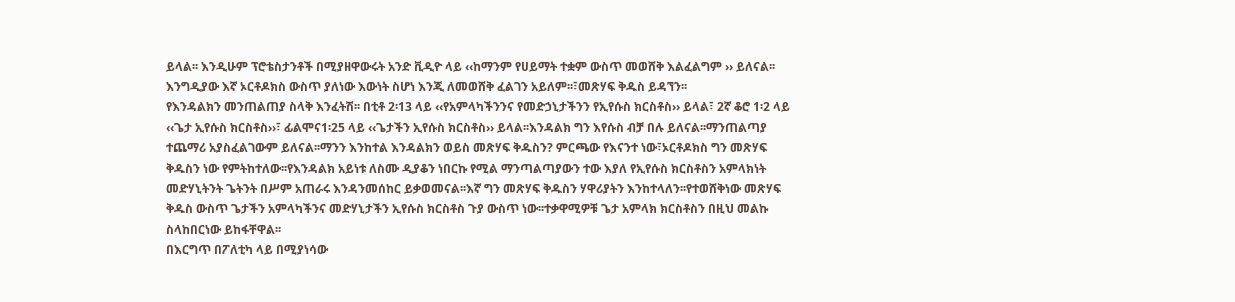ይላል፡፡ እንዲሁም ፕሮቴስታንቶች በሚያዘዋውሩት አንድ ቪዲዮ ላይ ‹‹ከማንም የሀይማት ተቋም ውስጥ መወሸቅ እልፈልግም ›› ይለናል፡፡ እንግዲያው እኛ ኦርቶዶክስ ውስጥ ያለነው እውነት ስሆነ እንጂ ለመወሸቅ ፈልገን አይለም፡፡፣መጽሃፍ ቅዱስ ይዳኘን፡፡
የእንዳልክን መንጠልጠያ ስላቅ እንፈትሽ፡፡ በቲቶ 2፡13 ላይ ‹‹የአምላካችንንና የመድኃኒታችንን የኢየሱስ ክርስቶስ›› ይላል፣ 2ኛ ቆሮ 1፡2 ላይ ‹‹ጌታ ኢየሱስ ክርስቶስ››፣ ፊልሞና1፡25 ላይ ‹‹ጌታችን ኢየሱስ ክርስቶስ›› ይላል፡፡እንዳልክ ግን እየሱስ ብቻ በሉ ይለናል፡፡ማንጠልጣያ ተጨማሪ አያስፈልገውም ይለናል፡፡ማንን እንከተል እንዳልክን ወይስ መጽሃፍ ቅዱስን? ምርጫው የእናንተ ነው፣ኦርቶዶክስ ግን መጽሃፍ ቅዱስን ነው የምትከተለው፡፡የእንዳልክ አይነቱ ለስሙ ዲያቆን ነበርኩ የሚል ማንጣልጣያውን ተው እያለ የኢየሱስ ክርስቶስን አምላክነት መድሃኒትንት ጌትንት በሥም አጠራሩ እንዳንመሰከር ይቃወመናል፡፡እኛ ግን መጽሃፍ ቅዱስን ሃዋሪያትን እንከተላለን፡፡የተወሸቅነው መጽሃፍ ቅዱስ ውስጥ ጌታችን አምላካችንና መድሃኒታችን ኢየሱስ ክርስቶስ ጉያ ውስጥ ነው፡፡ተቃዋሚዎቹ ጌታ አምላክ ክርስቶስን በዚህ መልኩ ስላከበርነው ይከፋቸዋል፡፡
በእርግጥ በፖለቲካ ላይ በሚያነሳው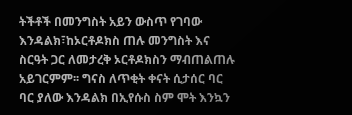ትችቶች በመንግስት አይን ውስጥ የገባው እንዳልክ፣ከኦርቶዶክስ ጠሉ መንግስት እና ስርዓት ጋር ለመታረቅ ኦርቶዶክስን ማብጠልጠሉ አይገርምም፡፡ ግናስ ለጥቂት ቀናት ሲታሰር ባር ባር ያለው እንዳልክ በኢየሱስ ስም ሞት እንኳን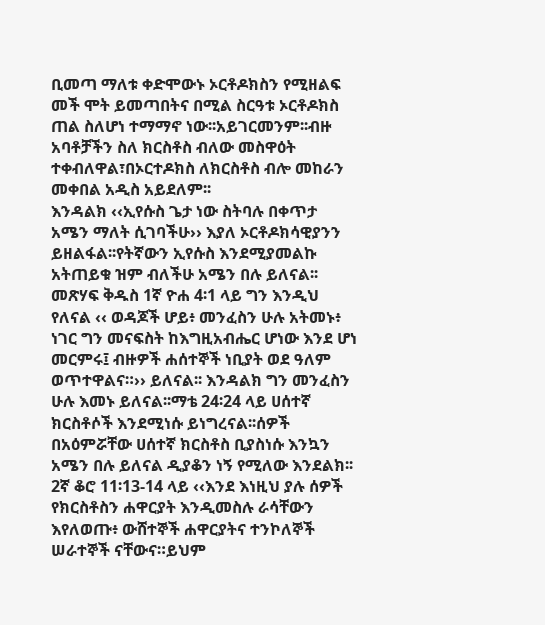ቢመጣ ማለቱ ቀድሞውኑ ኦርቶዶክስን የሚዘልፍ መች ሞት ይመጣበትና በሚል ስርዓቱ ኦርቶዶክስ ጠል ስለሆነ ተማማኖ ነው፡፡አይገርመንም፡፡ብዙ አባቶቻችን ስለ ክርስቶስ ብለው መስዋዕት ተቀብለዋል፣በኦርተዶክስ ለክርስቶስ ብሎ መከራን መቀበል አዲስ አይደለም፡፡
እንዳልክ ‹‹ኢየሱስ ጌታ ነው ስትባሉ በቀጥታ አሜን ማለት ሲገባችሁ›› እያለ ኦርቶዶክሳዊያንን ይዘልፋል፡፡የትኛውን ኢየሱስ እንደሚያመልኩ አትጠይቁ ዝም ብለችሁ አሜን በሉ ይለናል፡፡መጽሃፍ ቅዱስ 1ኛ ዮሐ 4፡1 ላይ ግን እንዲህ የለናል ‹‹ ወዳጆች ሆይ፥ መንፈስን ሁሉ አትመኑ፥ ነገር ግን መናፍስት ከእግዚአብሔር ሆነው እንደ ሆነ መርምሩ፤ ብዙዎች ሐሰተኞች ነቢያት ወደ ዓለም ወጥተዋልና።›› ይለናል፡፡ እንዳልክ ግን መንፈስን ሁሉ እመኑ ይለናል፡፡ማቴ 24፡24 ላይ ሀሰተኛ ክርስቶሶች እንደሚነሱ ይነግረናል፡፡ሰዎች በአዕምሯቸው ሀሰተኛ ክርስቶስ ቢያስነሱ እንኳን አሜን በሉ ይለናል ዲያቆን ነኝ የሚለው እንደልክ፡፡2ኛ ቆሮ 11፡13-14 ላይ ‹‹እንደ እነዚህ ያሉ ሰዎች የክርስቶስን ሐዋርያት እንዲመስሉ ራሳቸውን እየለወጡ፥ ውሸተኞች ሐዋርያትና ተንኮለኞች ሠራተኞች ናቸውና።ይህም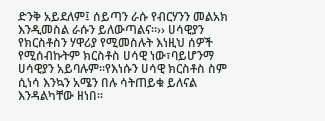ድንቅ አይደለም፤ ሰይጣን ራሱ የብርሃንን መልአክ እንዲመስል ራሱን ይለውጣልና።›› ሀሳዊያን የክርስቶስን ሃዋሪያ የሚመስሉት እነዚህ ሰዎች የሚሰብኩትም ክርስቶስ ሀሳዊ ነው፣ባይሆንማ ሀሳዊያን አይባሉም፡፡የእነሱን ሀሳዊ ክርስቶስ ስም ሲነሳ እንኳን አሜን በሉ ሳትጠይቁ ይለናል እንዳልካቸው ዘነበ፡፡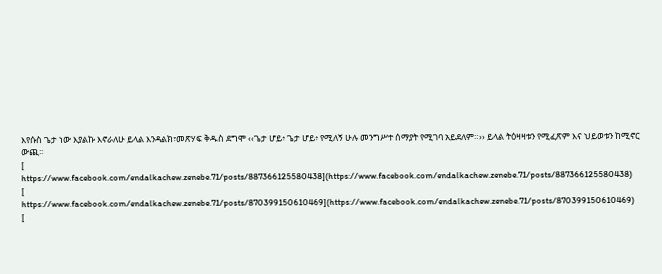እየሱስ ጌታ ነው እያልኩ እኖራለሁ ይላል እንዳልክ፣መጽሃፍ ቅዱስ ደግሞ ‹‹ጌታ ሆይ፥ ጌታ ሆይ፥ የሚለኝ ሁሉ መንግሥተ ሰማያት የሚገባ አይደለም።›› ይላል ትዕዛዛቱን የሚፈጽም እና ህይወቱን ከሚኖር ውጪ፡፡
[
https://www.facebook.com/endalkachew.zenebe.71/posts/887366125580438](https://www.facebook.com/endalkachew.zenebe.71/posts/887366125580438)
[
https://www.facebook.com/endalkachew.zenebe.71/posts/870399150610469](https://www.facebook.com/endalkachew.zenebe.71/posts/870399150610469)
[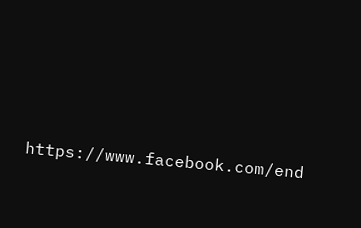https://www.facebook.com/end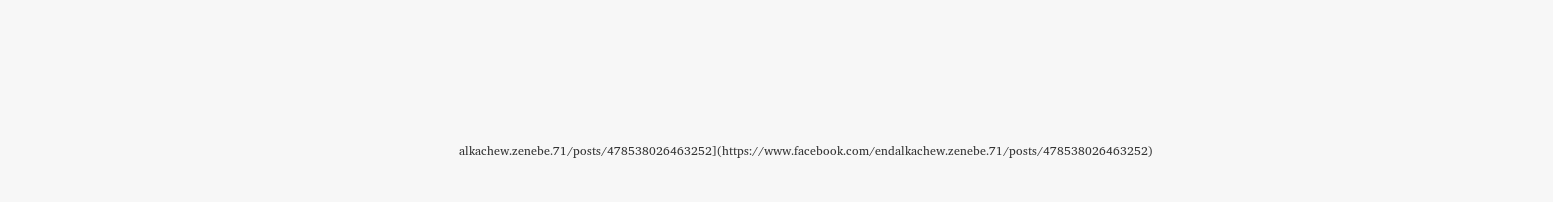alkachew.zenebe.71/posts/478538026463252](https://www.facebook.com/endalkachew.zenebe.71/posts/478538026463252)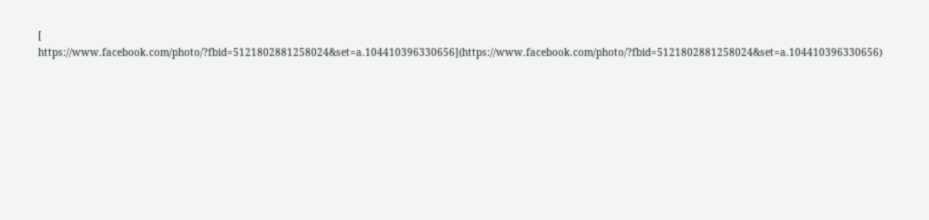[
https://www.facebook.com/photo/?fbid=5121802881258024&set=a.104410396330656](https://www.facebook.com/photo/?fbid=5121802881258024&set=a.104410396330656)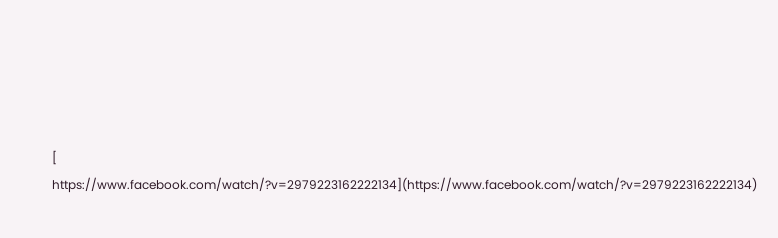[
https://www.facebook.com/watch/?v=2979223162222134](https://www.facebook.com/watch/?v=2979223162222134)